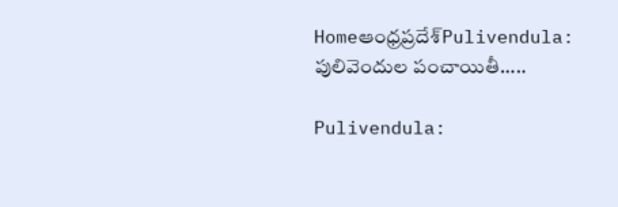Homeఆంధ్రప్రదేశ్‌Pulivendula: పులివెందుల పంచాయితీ.....

Pulivendula: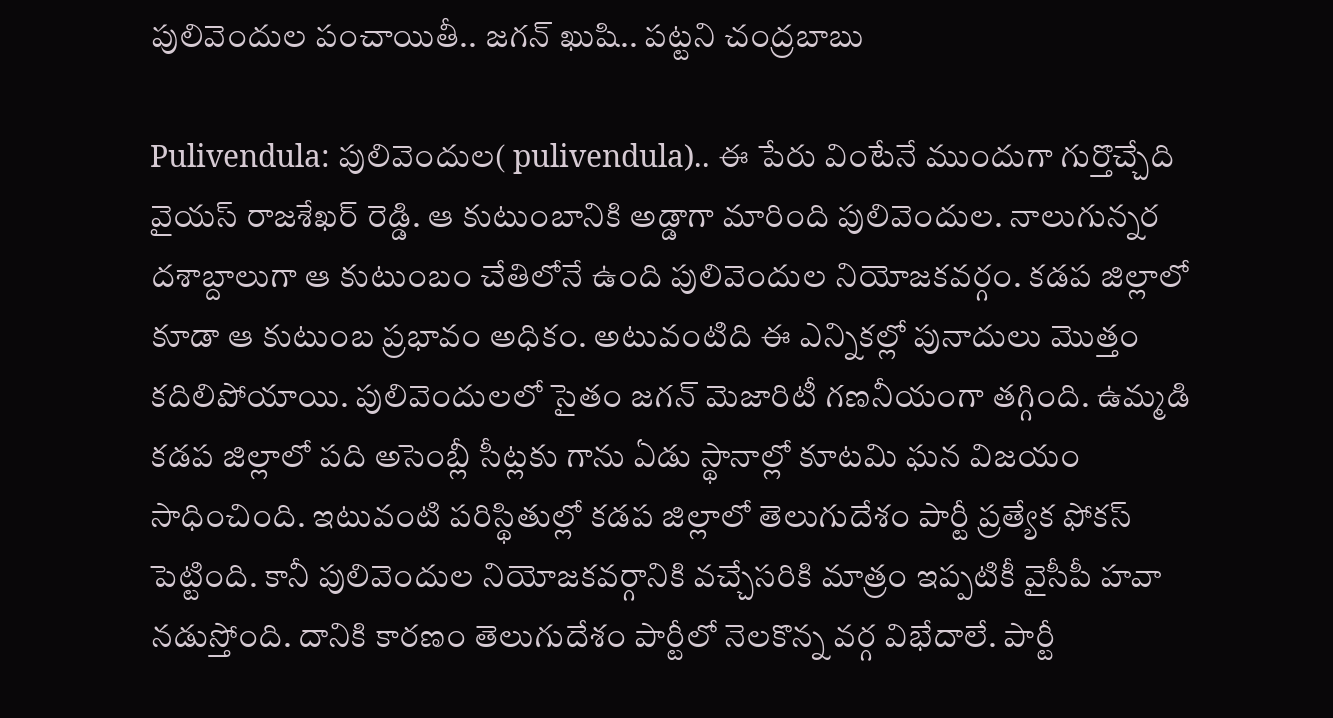పులివెందుల పంచాయితీ.. జగన్ ఖుషి.. పట్టని చంద్రబాబు

Pulivendula: పులివెందుల( pulivendula).. ఈ పేరు వింటేనే ముందుగా గుర్తొచ్చేది వైయస్ రాజశేఖర్ రెడ్డి. ఆ కుటుంబానికి అడ్డాగా మారింది పులివెందుల. నాలుగున్నర దశాబ్దాలుగా ఆ కుటుంబం చేతిలోనే ఉంది పులివెందుల నియోజకవర్గం. కడప జిల్లాలో కూడా ఆ కుటుంబ ప్రభావం అధికం. అటువంటిది ఈ ఎన్నికల్లో పునాదులు మొత్తం కదిలిపోయాయి. పులివెందులలో సైతం జగన్ మెజారిటీ గణనీయంగా తగ్గింది. ఉమ్మడి కడప జిల్లాలో పది అసెంబ్లీ సీట్లకు గాను ఏడు స్థానాల్లో కూటమి ఘన విజయం సాధించింది. ఇటువంటి పరిస్థితుల్లో కడప జిల్లాలో తెలుగుదేశం పార్టీ ప్రత్యేక ఫోకస్ పెట్టింది. కానీ పులివెందుల నియోజకవర్గానికి వచ్చేసరికి మాత్రం ఇప్పటికీ వైసీపీ హవా నడుస్తోంది. దానికి కారణం తెలుగుదేశం పార్టీలో నెలకొన్న వర్గ విభేదాలే. పార్టీ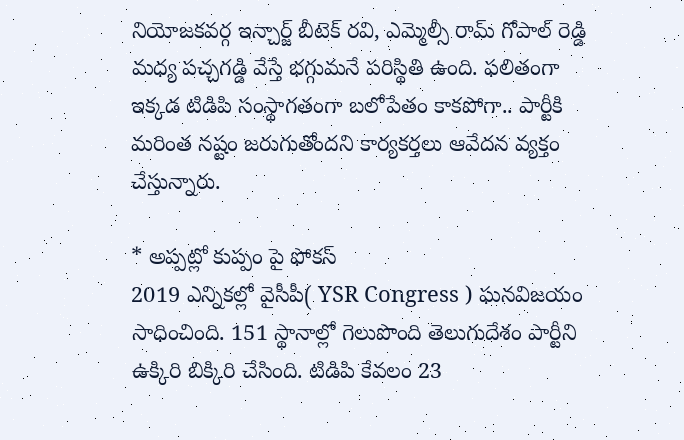నియోజకవర్గ ఇన్చార్జ్ బీటెక్ రవి, ఎమ్మెల్సీ రామ్ గోపాల్ రెడ్డి మధ్య పచ్చగడ్డి వేస్తే భగ్గుమనే పరిస్థితి ఉంది. ఫలితంగా ఇక్కడ టిడిపి సంస్థాగతంగా బలోపేతం కాకపోగా.. పార్టీకి మరింత నష్టం జరుగుతోందని కార్యకర్తలు ఆవేదన వ్యక్తం చేస్తున్నారు.

* అప్పట్లో కుప్పం పై ఫోకస్
2019 ఎన్నికల్లో వైసీపీ( YSR Congress ) ఘనవిజయం సాధించింది. 151 స్థానాల్లో గెలుపొంది తెలుగుదేశం పార్టీని ఉక్కిరి బిక్కిరి చేసింది. టిడిపి కేవలం 23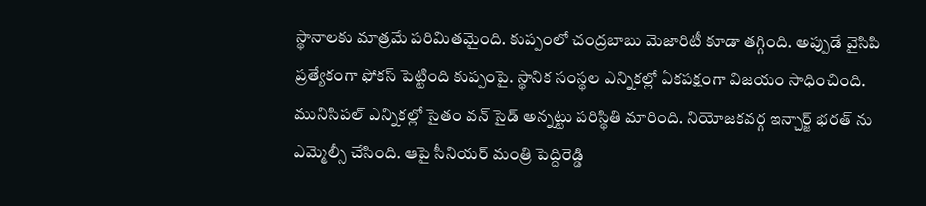స్థానాలకు మాత్రమే పరిమితమైంది. కుప్పంలో చంద్రబాబు మెజారిటీ కూడా తగ్గింది. అప్పుడే వైసిపి ప్రత్యేకంగా ఫోకస్ పెట్టింది కుప్పంపై. స్థానిక సంస్థల ఎన్నికల్లో ఏకపక్షంగా విజయం సాధించింది. మునిసిపల్ ఎన్నికల్లో సైతం వన్ సైడ్ అన్నట్టు పరిస్థితి మారింది. నియోజకవర్గ ఇన్చార్జ్ భరత్ ను ఎమ్మెల్సీ చేసింది. ఆపై సీనియర్ మంత్రి పెద్దిరెడ్డి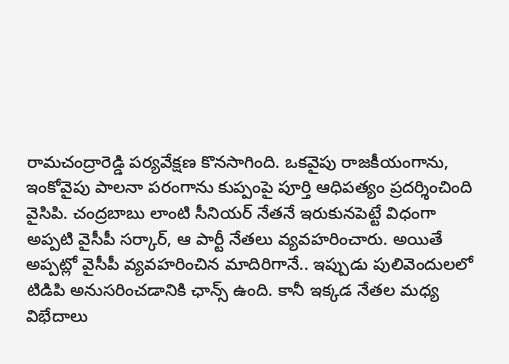రామచంద్రారెడ్డి పర్యవేక్షణ కొనసాగింది. ఒకవైపు రాజకీయంగాను, ఇంకోవైపు పాలనా పరంగాను కుప్పంపై పూర్తి ఆధిపత్యం ప్రదర్శించింది వైసిపి. చంద్రబాబు లాంటి సీనియర్ నేతనే ఇరుకునపెట్టే విధంగా అప్పటి వైసీపీ సర్కార్, ఆ పార్టీ నేతలు వ్యవహరించారు. అయితే అప్పట్లో వైసీపీ వ్యవహరించిన మాదిరిగానే.. ఇప్పుడు పులివెందులలో టిడిపి అనుసరించడానికి ఛాన్స్ ఉంది. కానీ ఇక్కడ నేతల మధ్య విభేదాలు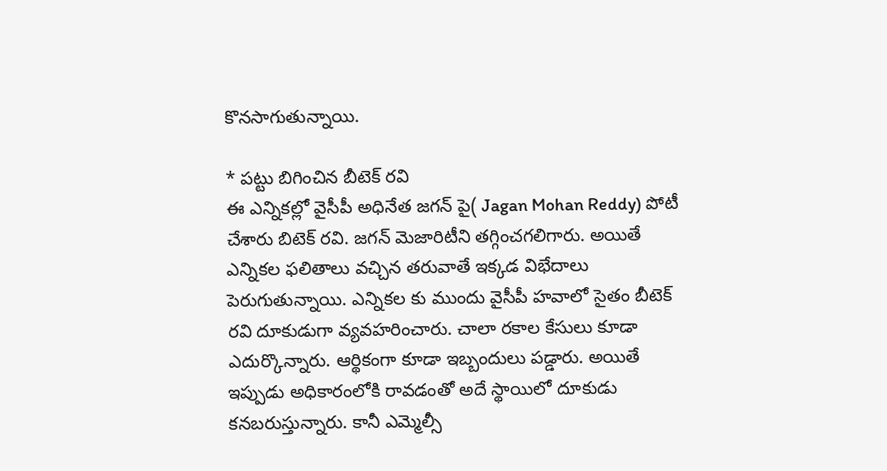కొనసాగుతున్నాయి.

* పట్టు బిగించిన బీటెక్ రవి
ఈ ఎన్నికల్లో వైసీపీ అధినేత జగన్ పై( Jagan Mohan Reddy) పోటీ చేశారు బిటెక్ రవి. జగన్ మెజారిటీని తగ్గించగలిగారు. అయితే ఎన్నికల ఫలితాలు వచ్చిన తరువాతే ఇక్కడ విభేదాలు పెరుగుతున్నాయి. ఎన్నికల కు ముందు వైసీపీ హవాలో సైతం బీటెక్ రవి దూకుడుగా వ్యవహరించారు. చాలా రకాల కేసులు కూడా ఎదుర్కొన్నారు. ఆర్థికంగా కూడా ఇబ్బందులు పడ్డారు. అయితే ఇప్పుడు అధికారంలోకి రావడంతో అదే స్థాయిలో దూకుడు కనబరుస్తున్నారు. కానీ ఎమ్మెల్సీ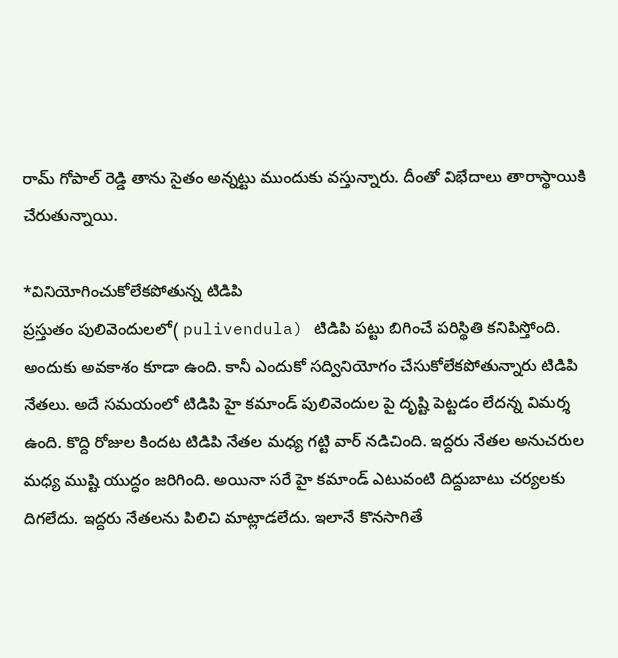రామ్ గోపాల్ రెడ్డి తాను సైతం అన్నట్టు ముందుకు వస్తున్నారు. దీంతో విభేదాలు తారాస్థాయికి చేరుతున్నాయి.

*వినియోగించుకోలేకపోతున్న టిడిపి
ప్రస్తుతం పులివెందులలో( pulivendula) టిడిపి పట్టు బిగించే పరిస్థితి కనిపిస్తోంది. అందుకు అవకాశం కూడా ఉంది. కానీ ఎందుకో సద్వినియోగం చేసుకోలేకపోతున్నారు టిడిపి నేతలు. అదే సమయంలో టిడిపి హై కమాండ్ పులివెందుల పై దృష్టి పెట్టడం లేదన్న విమర్శ ఉంది. కొద్ది రోజుల కిందట టిడిపి నేతల మధ్య గట్టి వార్ నడిచింది. ఇద్దరు నేతల అనుచరుల మధ్య ముష్టి యుద్ధం జరిగింది. అయినా సరే హై కమాండ్ ఎటువంటి దిద్దుబాటు చర్యలకు దిగలేదు. ఇద్దరు నేతలను పిలిచి మాట్లాడలేదు. ఇలానే కొనసాగితే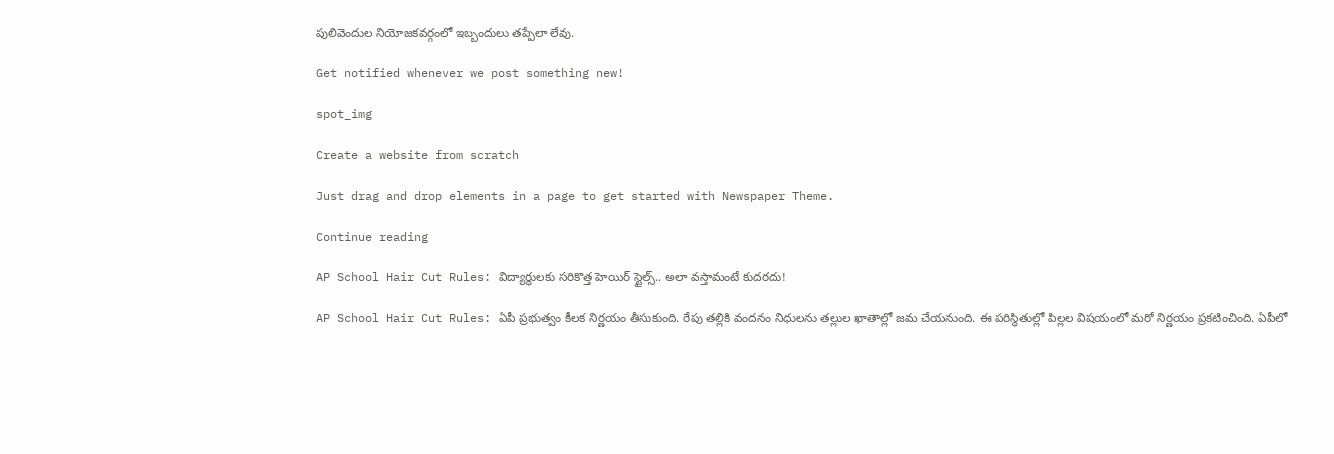పులివెందుల నియోజకవర్గంలో ఇబ్బందులు తప్పేలా లేవు.

Get notified whenever we post something new!

spot_img

Create a website from scratch

Just drag and drop elements in a page to get started with Newspaper Theme.

Continue reading

AP School Hair Cut Rules: విద్యార్థులకు సరికొత్త హెయిర్ స్టైల్స్.. అలా వస్తామంటే కుదరదు!

AP School Hair Cut Rules: ఏపీ ప్రభుత్వం కీలక నిర్ణయం తీసుకుంది. రేపు తల్లికి వందనం నిధులను తల్లుల ఖాతాల్లో జమ చేయనుంది. ఈ పరిస్థితుల్లో పిల్లల విషయంలో మరో నిర్ణయం ప్రకటించింది. ఏపీలో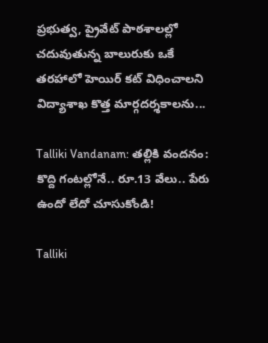ప్రభుత్వ, ప్రైవేట్ పాఠశాలల్లో చదువుతున్న బాలురుకు ఒకే తరహాలో హెయిర్ కట్ విధించాలని విద్యాశాఖ కొత్త మార్గదర్శకాలను...

Talliki Vandanam: తల్లికి వందనం: కొద్ది గంటల్లోనే.. రూ.13 వేలు.. పేరు ఉందో లేదో చూసుకోండి!

Talliki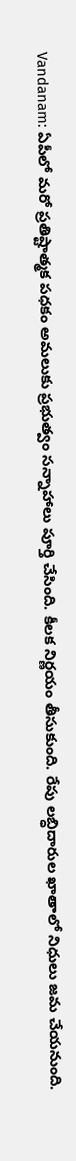Vandanam: ఏపీలో మరో ప్రతిష్టాత్మక పధకం అమలుకు ప్రభుత్వం సన్నాహాలు పూర్తి చేసింది. కీలక నిర్ణయం తీసుకుంది. రేపు లబ్ధిదారుల ఖాతాలో నిధులు జమ చేయనుంది.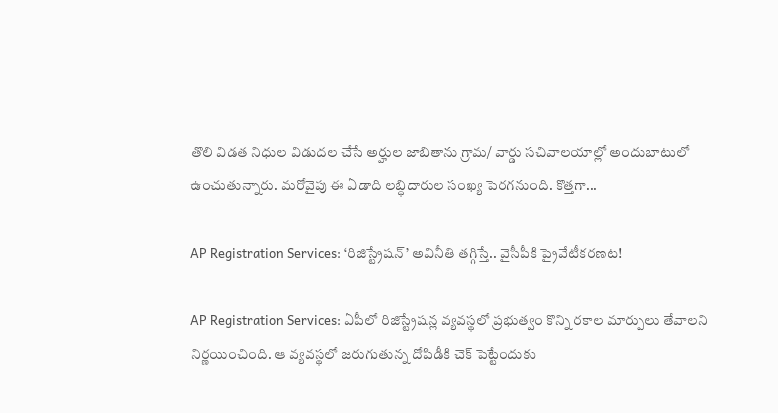తొలి విడత నిధుల విడుదల చేసే అర్హుల జాబితాను గ్రామ/ వార్డు సచివాలయాల్లో అందుబాటులో ఉంచుతున్నారు. మరోవైపు ఈ ఏడాది లబ్ధిదారుల సంఖ్య పెరగనుంది. కొత్తగా...

AP Registration Services: ‘రిజిస్ట్రేషన్’ అవినీతి తగ్గిస్తే.. వైసీపీకి ప్రైవేటీకరణట!

AP Registration Services: ఏపీలో రిజిస్ట్రేషన్ల వ్యవస్థలో ప్రభుత్వం కొన్ని రకాల మార్పులు తేవాలని నిర్ణయించింది. ఆ వ్యవస్థలో జరుగుతున్న దోపిడీకి చెక్ పెట్టేందుకు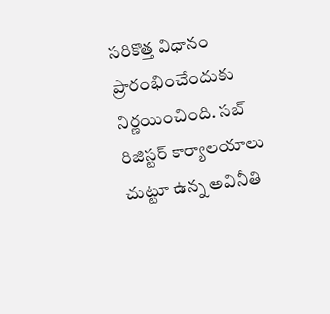సరికొత్త విధానం ప్రారంభించేందుకు నిర్ణయించింది. సబ్ రిజిస్టర్ కార్యాలయాలు చుట్టూ ఉన్న అవినీతి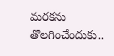మరకను తొలగించేందుకు..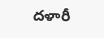దళారీ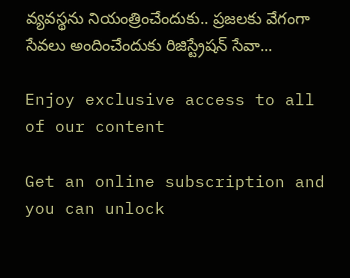వ్యవస్థను నియంత్రించేందుకు.. ప్రజలకు వేగంగా సేవలు అందించేందుకు రిజిస్ట్రేషన్ సేవా...

Enjoy exclusive access to all of our content

Get an online subscription and you can unlock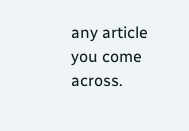any article you come across.